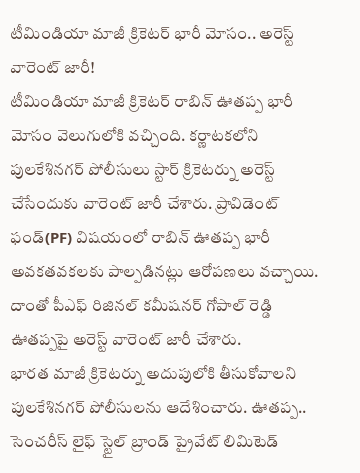టీమిండియా మాజీ క్రికెటర్ భారీ మోసం.. అరెస్ట్ వారెంట్ జారీ!
టీమిండియా మాజీ క్రికెటర్ రాబిన్ ఊతప్ప భారీ మోసం వెలుగులోకి వచ్చింది. కర్ణాటకలోని పులకేశినగర్ పోలీసులు స్టార్ క్రికెటర్ను అరెస్ట్ చేసేందుకు వారెంట్ జారీ చేశారు. ప్రావిడెంట్ ఫండ్(PF) విషయంలో రాబిన్ ఊతప్ప భారీ అవకతవకలకు పాల్పడినట్లు ఆరోపణలు వచ్చాయి. దాంతో పీఎఫ్ రిజినల్ కమీషనర్ గోపాల్ రెడ్డి ఊతప్పపై అరెస్ట్ వారెంట్ జారీ చేశారు.
భారత మాజీ క్రికెటర్ను అదుపులోకి తీసుకోవాలని పులకేశినగర్ పోలీసులను ఆదేశించారు. ఊతప్ప.. సెంచరీస్ లైఫ్ స్టైల్ బ్రాండ్ ప్రైవేట్ లిమిటెడ్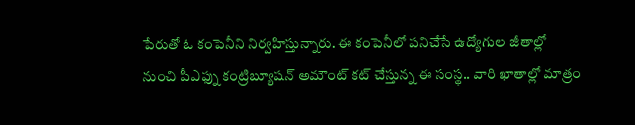పేరుతో ఓ కంపెనీని నిర్వహిస్తున్నారు. ఈ కంపెనీలో పనిచేసే ఉద్యోగుల జీతాల్లో నుంచి పీఎఫ్ను కంట్రిబ్యూషన్ అమౌంట్ కట్ చేస్తున్న ఈ సంస్థ.. వారి ఖాతాల్లో మాత్రం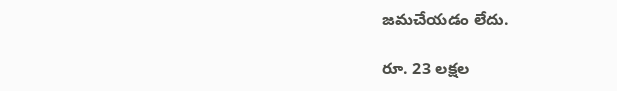జమచేయడం లేదు.

రూ. 23 లక్షల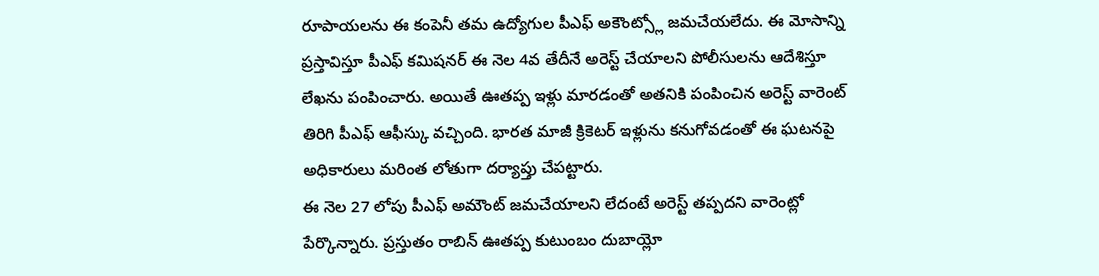రూపాయలను ఈ కంపెనీ తమ ఉద్యోగుల పీఎఫ్ అకౌంట్స్లో జమచేయలేదు. ఈ మోసాన్ని ప్రస్తావిస్తూ పీఎఫ్ కమిషనర్ ఈ నెల 4వ తేదీనే అరెస్ట్ చేయాలని పోలీసులను ఆదేశిస్తూ లేఖను పంపించారు. అయితే ఊతప్ప ఇళ్లు మారడంతో అతనికి పంపించిన అరెస్ట్ వారెంట్ తిరిగి పీఎఫ్ ఆఫీస్కు వచ్చింది. భారత మాజీ క్రికెటర్ ఇళ్లును కనుగోవడంతో ఈ ఘటనపై అధికారులు మరింత లోతుగా దర్యాప్తు చేపట్టారు.
ఈ నెల 27 లోపు పీఎఫ్ అమౌంట్ జమచేయాలని లేదంటే అరెస్ట్ తప్పదని వారెంట్లో పేర్కొన్నారు. ప్రస్తుతం రాబిన్ ఊతప్ప కుటుంబం దుబాయ్లో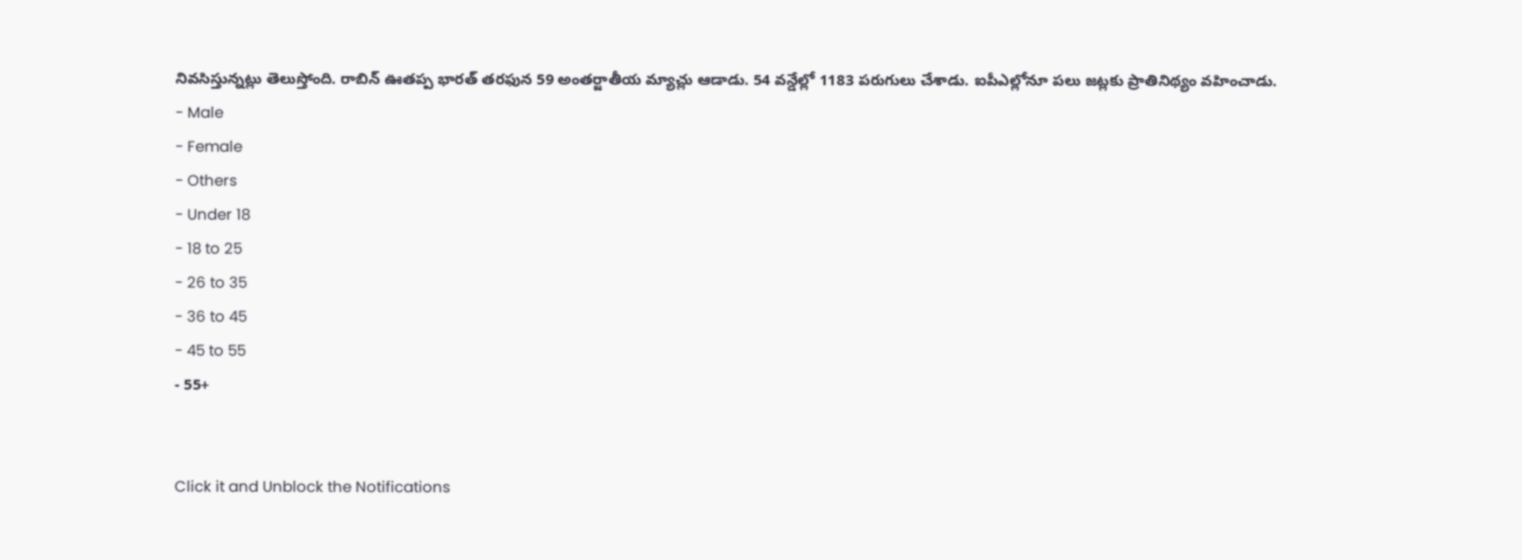నివసిస్తున్నట్లు తెలుస్తోంది. రాబిన్ ఊతప్ప భారత్ తరఫున 59 అంతర్జాతీయ మ్యాచ్లు ఆడాడు. 54 వన్డేల్లో 1183 పరుగులు చేశాడు. ఐపీఎల్లోనూ పలు జట్లకు ప్రాతినిథ్యం వహించాడు.
- Male
- Female
- Others
- Under 18
- 18 to 25
- 26 to 35
- 36 to 45
- 45 to 55
- 55+


Click it and Unblock the Notifications